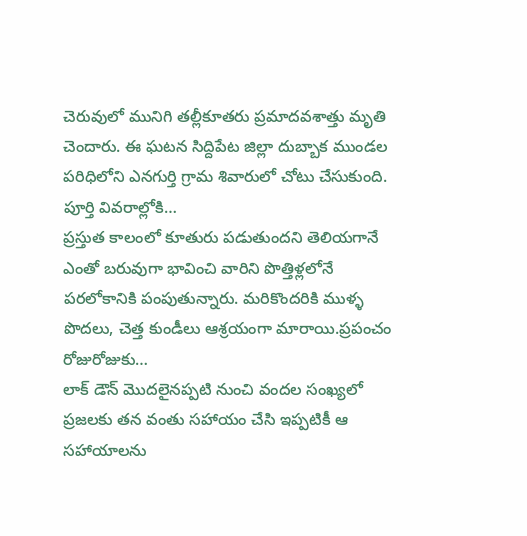చెరువులో మునిగి తల్లీకూతరు ప్రమాదవశాత్తు మృతి చెందారు. ఈ ఘటన సిద్దిపేట జిల్లా దుబ్బాక ముండల పరిధిలోని ఎనగుర్తి గ్రామ శివారులో చోటు చేసుకుంది. పూర్తి వివరాల్లోకి…
ప్రస్తుత కాలంలో కూతురు పడుతుందని తెలియగానే ఎంతో బరువుగా భావించి వారిని పొత్తిళ్లలోనే పరలోకానికి పంపుతున్నారు. మరికొందరికి ముళ్ళ పొదలు, చెత్త కుండీలు ఆశ్రయంగా మారాయి.ప్రపంచం రోజురోజుకు…
లాక్ డౌన్ మొదలైనప్పటి నుంచి వందల సంఖ్యలో ప్రజలకు తన వంతు సహాయం చేసి ఇప్పటికీ ఆ సహాయాలను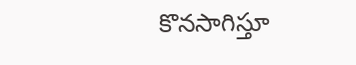కొనసాగిస్తూ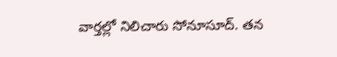వార్తల్లో నిలిచారు సోనూసూద్. తన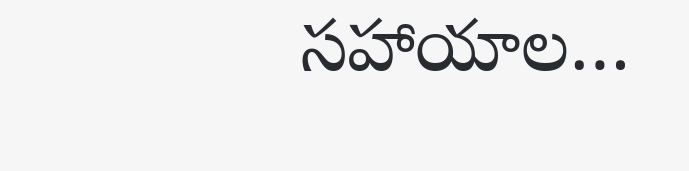సహాయాల…